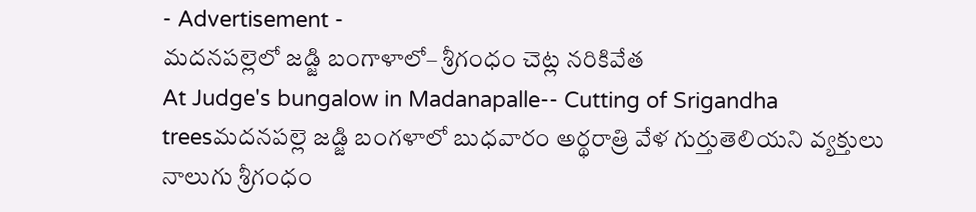- Advertisement -
మదనపల్లెలో జడ్జి బంగాళాలో– శ్రీగంధం చెట్ల నరికివేత
At Judge's bungalow in Madanapalle-- Cutting of Srigandha treesమదనపల్లె జడ్జి బంగళాలో బుధవారం అర్థరాత్రి వేళ గుర్తుతెలియని వ్యక్తులు నాలుగు శ్రీగంధం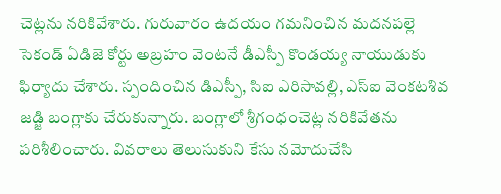చెట్లను నరికివేశారు. గురువారం ఉదయం గమనించిన మదనపల్లె సెకండ్ ఏడిజె కోర్టు అబ్రహం వెంటనే డీఎస్పీ కొండయ్య నాయుడుకు ఫిర్యాదు చేశారు. స్పందించిన డిఎస్పీ, సిఐ ఎరిసావల్లి, ఎస్ఐ వెంకటశివ జడ్జి బంగ్లాకు చేరుకున్నారు. బంగ్లాలో శ్రీగంధంచెట్ల నరికివేతను పరిశీలించారు. వివరాలు తెలుసుకుని కేసు నమోదుచేసి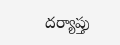దర్యాప్తు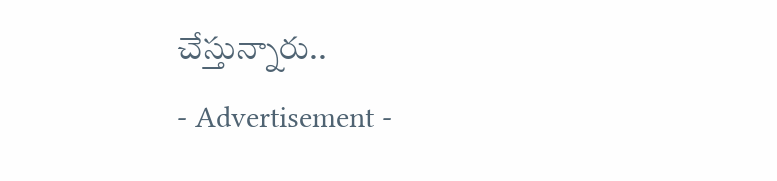చేస్తున్నారు..
- Advertisement -